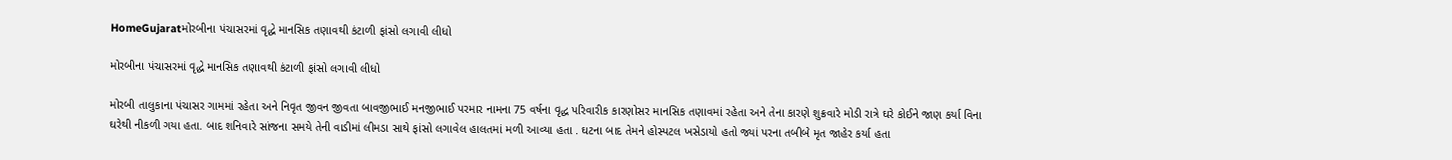HomeGujaratમોરબીના પંચાસરમાં વૃદ્ધે માનસિક તણાવથી કંટાળી ફાંસો લગાવી લીધો

મોરબીના પંચાસરમાં વૃદ્ધે માનસિક તણાવથી કંટાળી ફાંસો લગાવી લીધો

મોરબી તાલુકાના પંચાસર ગામમાં રહેતા અને નિવૃત જીવન જીવતા બાવજીભાઈ મનજીભાઈ પરમાર નામના 75 વર્ષના વૃદ્ધ પરિવારીક કારણોસર માનસિક તણાવમાં રહેતા અને તેના કારણે શુક્રવારે મોડી રાત્રે ઘરે કોઈને જાણ કર્યા વિના ઘરેથી નીકળી ગયા હતા. બાદ શનિવારે સાંજના સમયે તેની વાડીમાં લીમડા સાથે ફાંસો લગાવેલ હાલતમાં મળી આવ્યા હતા . ઘટના બાદ તેમને હોસ્પટલ ખસેડાયો હતો જ્યાં પરના તબીબે મૃત જાહેર કર્યા હતા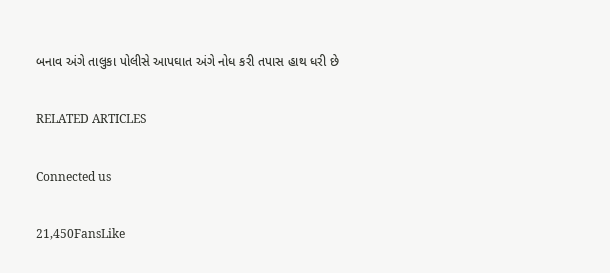બનાવ અંગે તાલુકા પોલીસે આપઘાત અંગે નોધ કરી તપાસ હાથ ધરી છે

RELATED ARTICLES

Connected us

21,450FansLike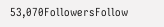53,070FollowersFollow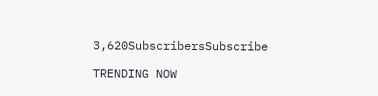3,620SubscribersSubscribe

TRENDING NOW